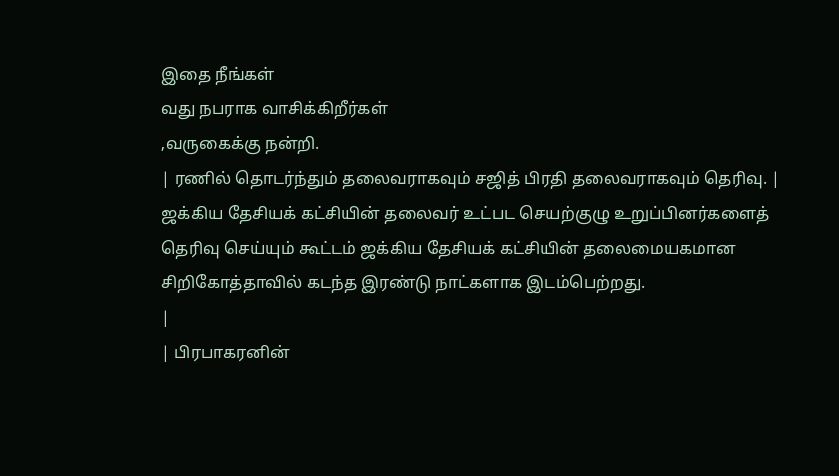இதை நீங்கள்
வது நபராக வாசிக்கிறீர்கள்
,வருகைக்கு நன்றி.
| ரணில் தொடர்ந்தும் தலைவராகவும் சஜித் பிரதி தலைவராகவும் தெரிவு. |
ஜக்கிய தேசியக் கட்சியின் தலைவர் உட்பட செயற்குழு உறுப்பினர்களைத் தெரிவு செய்யும் கூட்டம் ஜக்கிய தேசியக் கட்சியின் தலைமையகமான சிறிகோத்தாவில் கடந்த இரண்டு நாட்களாக இடம்பெற்றது.
|
| பிரபாகரனின்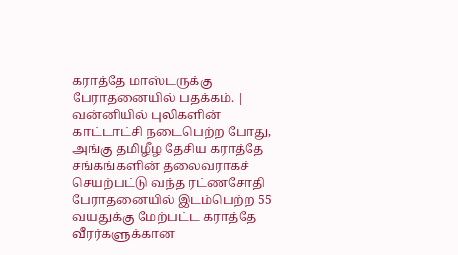கராத்தே மாஸ்டருக்கு பேராதனையில் பதக்கம். |
வன்னியில் புலிகளின் காட்டாட்சி நடைபெற்ற போது, அங்கு தமிழீழ தேசிய கராத்தே சங்கங்களின் தலைவராகச் செயற்பட்டு வந்த ரட்ணசோதி பேராதனையில் இடம்பெற்ற 55 வயதுக்கு மேற்பட்ட கராத்தே வீரர்களுக்கான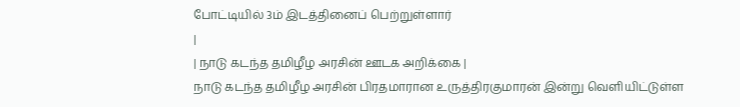போட்டியில் 3ம் இடத்தினைப் பெற்றுள்ளார்
|
| நாடு கடந்த தமிழீழ அரசின் ஊடக அறிக்கை |
நாடு கடந்த தமிழீழ அரசின் பிரதமாரான உருத்திரகுமாரன் இன்று வெளியிட்டுள்ள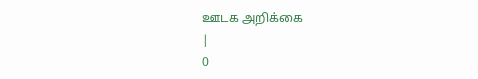ஊடக அறிக்கை
|
0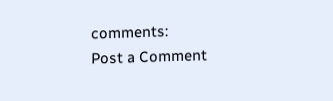comments:
Post a Comment